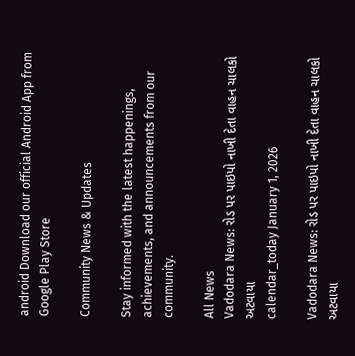android Download our official Android App from Google Play Store

Community News & Updates

Stay informed with the latest happenings, achievements, and announcements from our community.

All News
Vadodara News: રોડ પર પાઇપો નાખી દેતા વાહન ચાલકો અટવાયા
calendar_today January 1, 2026

Vadodara News: રોડ પર પાઇપો નાખી દેતા વાહન ચાલકો અટવાયા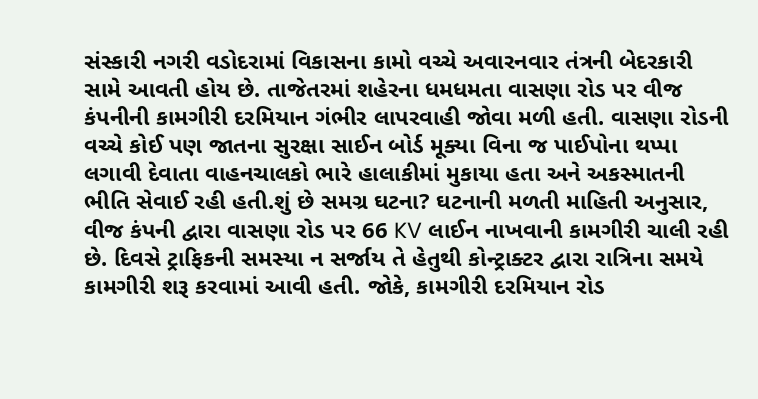સંસ્કારી નગરી વડોદરામાં વિકાસના કામો વચ્ચે અવારનવાર તંત્રની બેદરકારી સામે આવતી હોય છે. તાજેતરમાં શહેરના ધમધમતા વાસણા રોડ પર વીજ કંપનીની કામગીરી દરમિયાન ગંભીર લાપરવાહી જોવા મળી હતી. વાસણા રોડની વચ્ચે કોઈ પણ જાતના સુરક્ષા સાઈન બોર્ડ મૂક્યા વિના જ પાઈપોના થપ્પા લગાવી દેવાતા વાહનચાલકો ભારે હાલાકીમાં મુકાયા હતા અને અકસ્માતની ભીતિ સેવાઈ રહી હતી.શું છે સમગ્ર ઘટના? ઘટનાની મળતી માહિતી અનુસાર, વીજ કંપની દ્વારા વાસણા રોડ પર 66 KV લાઈન નાખવાની કામગીરી ચાલી રહી છે. દિવસે ટ્રાફિકની સમસ્યા ન સર્જાય તે હેતુથી કોન્ટ્રાક્ટર દ્વારા રાત્રિના સમયે કામગીરી શરૂ કરવામાં આવી હતી. જોકે, કામગીરી દરમિયાન રોડ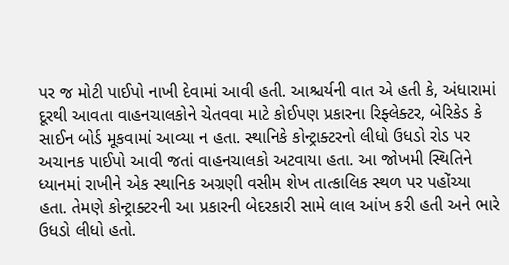પર જ મોટી પાઈપો નાખી દેવામાં આવી હતી. આશ્ચર્યની વાત એ હતી કે, અંધારામાં દૂરથી આવતા વાહનચાલકોને ચેતવવા માટે કોઈપણ પ્રકારના રિફ્લેક્ટર, બેરિકેડ કે સાઈન બોર્ડ મૂકવામાં આવ્યા ન હતા. સ્થાનિકે કોન્ટ્રાક્ટરનો લીધો ઉધડો રોડ પર અચાનક પાઈપો આવી જતાં વાહનચાલકો અટવાયા હતા. આ જોખમી સ્થિતિને ધ્યાનમાં રાખીને એક સ્થાનિક અગ્રણી વસીમ શેખ તાત્કાલિક સ્થળ પર પહોંચ્યા હતા. તેમણે કોન્ટ્રાક્ટરની આ પ્રકારની બેદરકારી સામે લાલ આંખ કરી હતી અને ભારે ઉધડો લીધો હતો.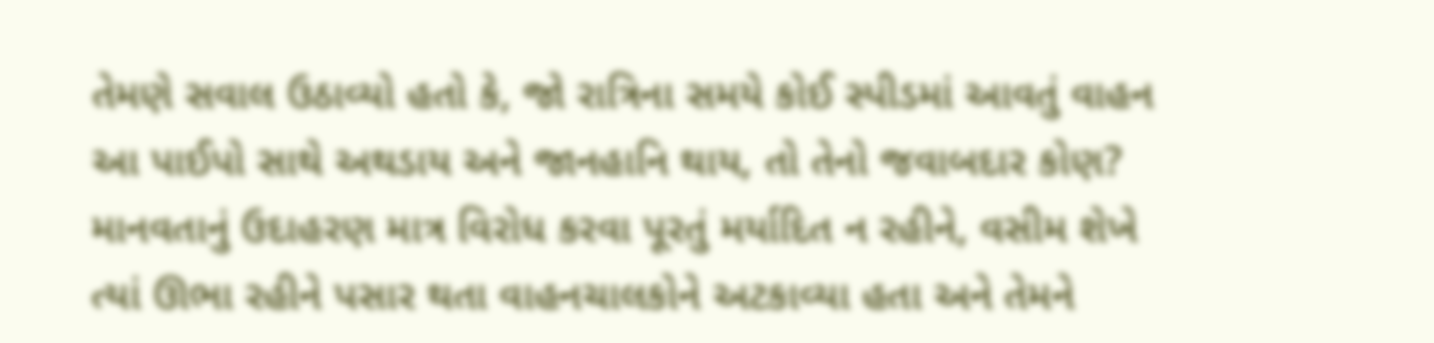તેમણે સવાલ ઉઠાવ્યો હતો કે, જો રાત્રિના સમયે કોઈ સ્પીડમાં આવતું વાહન આ પાઈપો સાથે અથડાય અને જાનહાનિ થાય, તો તેનો જવાબદાર કોણ? માનવતાનું ઉદાહરણ માત્ર વિરોધ કરવા પૂરતું મર્યાદિત ન રહીને, વસીમ શેખે ત્યાં ઊભા રહીને પસાર થતા વાહનચાલકોને અટકાવ્યા હતા અને તેમને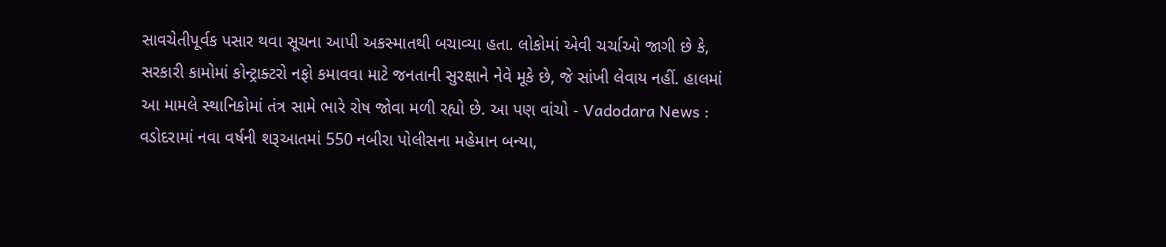સાવચેતીપૂર્વક પસાર થવા સૂચના આપી અકસ્માતથી બચાવ્યા હતા. લોકોમાં એવી ચર્ચાઓ જાગી છે કે, સરકારી કામોમાં કોન્ટ્રાક્ટરો નફો કમાવવા માટે જનતાની સુરક્ષાને નેવે મૂકે છે, જે સાંખી લેવાય નહીં. હાલમાં આ મામલે સ્થાનિકોમાં તંત્ર સામે ભારે રોષ જોવા મળી રહ્યો છે. આ પણ વાંચો - Vadodara News : વડોદરામાં નવા વર્ષની શરૂઆતમાં 550 નબીરા પોલીસના મહેમાન બન્યા,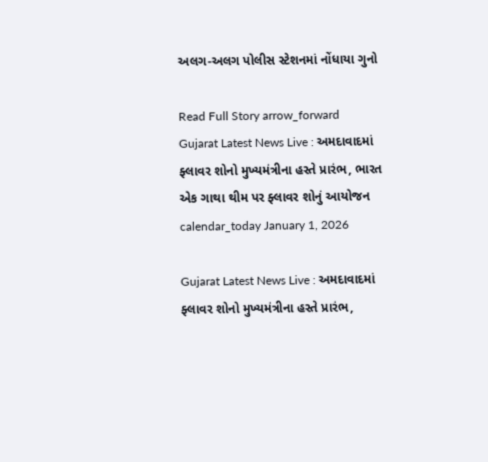અલગ-અલગ પોલીસ સ્ટેશનમાં નોંધાયા ગુનો

Read Full Story arrow_forward
Gujarat Latest News Live : અમદાવાદમાં ફ્લાવર શોનો મુખ્યમંત્રીના હસ્તે પ્રારંભ, ભારત એક ગાથા થીમ પર ફ્લાવર શોનું આયોજન
calendar_today January 1, 2026

Gujarat Latest News Live : અમદાવાદમાં ફ્લાવર શોનો મુખ્યમંત્રીના હસ્તે પ્રારંભ,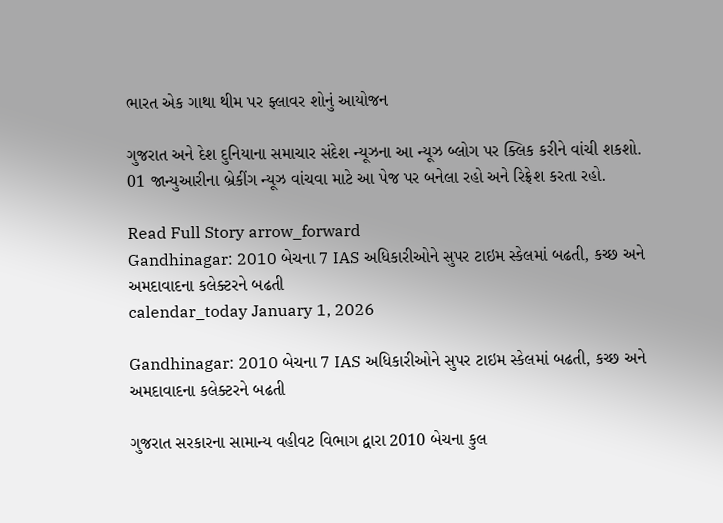ભારત એક ગાથા થીમ પર ફ્લાવર શોનું આયોજન

ગુજરાત અને દેશ દુનિયાના સમાચાર સંદેશ ન્યૂઝના આ ન્યૂઝ બ્લોગ પર ક્લિક કરીને વાંચી શકશો. 01 જાન્યુઆરીના બ્રેકીંગ ન્યૂઝ વાંચવા માટે આ પેજ પર બનેલા રહો અને રિફ્રેશ કરતા રહો.

Read Full Story arrow_forward
Gandhinagar: 2010 બેચના 7 IAS અધિકારીઓને સુપર ટાઇમ સ્કેલમાં બઢતી, કચ્છ અને અમદાવાદના કલેક્ટરને બઢતી
calendar_today January 1, 2026

Gandhinagar: 2010 બેચના 7 IAS અધિકારીઓને સુપર ટાઇમ સ્કેલમાં બઢતી, કચ્છ અને અમદાવાદના કલેક્ટરને બઢતી

ગુજરાત સરકારના સામાન્ય વહીવટ વિભાગ દ્વારા 2010 બેચના કુલ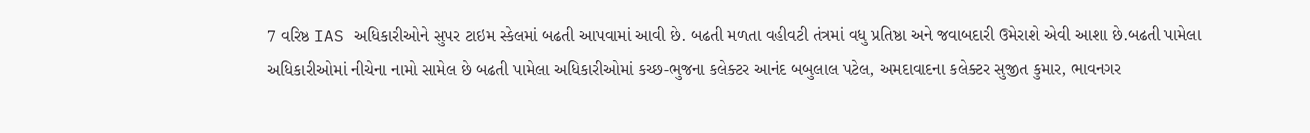7 વરિષ્ઠ IAS અધિકારીઓને સુપર ટાઇમ સ્કેલમાં બઢતી આપવામાં આવી છે. બઢતી મળતા વહીવટી તંત્રમાં વધુ પ્રતિષ્ઠા અને જવાબદારી ઉમેરાશે એવી આશા છે.બઢતી પામેલા અધિકારીઓમાં નીચેના નામો સામેલ છે બઢતી પામેલા અધિકારીઓમાં કચ્છ-ભુજના કલેક્ટર આનંદ બબુલાલ પટેલ, અમદાવાદના કલેક્ટર સુજીત કુમાર, ભાવનગર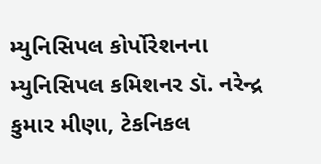મ્યુનિસિપલ કોર્પોરેશનના મ્યુનિસિપલ કમિશનર ડૉ. નરેન્દ્ર કુમાર મીણા, ટેકનિકલ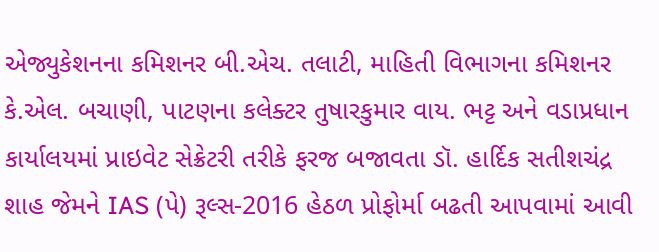એજ્યુકેશનના કમિશનર બી.એચ. તલાટી, માહિતી વિભાગના કમિશનર કે.એલ. બચાણી, પાટણના કલેક્ટર તુષારકુમાર વાય. ભટ્ટ અને વડાપ્રધાન કાર્યાલયમાં પ્રાઇવેટ સેક્રેટરી તરીકે ફરજ બજાવતા ડૉ. હાર્દિક સતીશચંદ્ર શાહ જેમને IAS (પે) રૂલ્સ-2016 હેઠળ પ્રોફોર્મા બઢતી આપવામાં આવી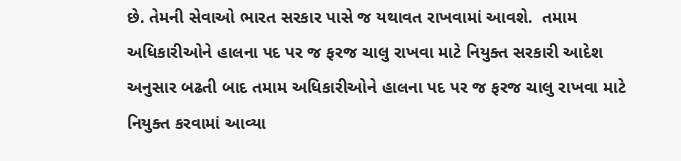છે. તેમની સેવાઓ ભારત સરકાર પાસે જ યથાવત રાખવામાં આવશે.  તમામ અધિકારીઓને હાલના પદ પર જ ફરજ ચાલુ રાખવા માટે નિયુક્ત સરકારી આદેશ અનુસાર બઢતી બાદ તમામ અધિકારીઓને હાલના પદ પર જ ફરજ ચાલુ રાખવા માટે નિયુક્ત કરવામાં આવ્યા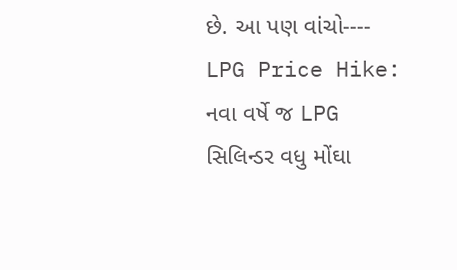છે. આ પણ વાંચો----   LPG Price Hike: નવા વર્ષે જ LPG સિલિન્ડર વધુ મોંઘા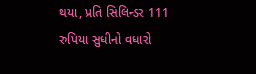થયા, પ્રતિ સિલિન્ડર 111 રુપિયા સુધીનો વધારો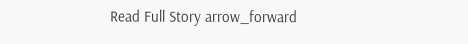Read Full Story arrow_forward